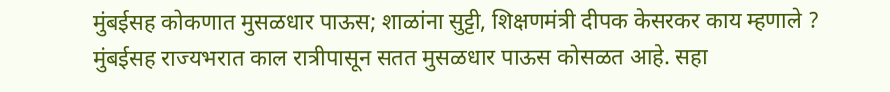मुंबईसह कोकणात मुसळधार पाऊस; शाळांना सुट्टी, शिक्षणमंत्री दीपक केसरकर काय म्हणाले ?
मुंबईसह राज्यभरात काल रात्रीपासून सतत मुसळधार पाऊस कोसळत आहे. सहा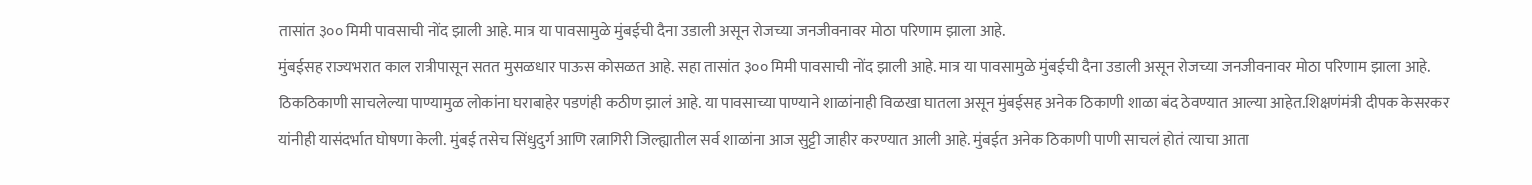तासांत ३०० मिमी पावसाची नोंद झाली आहे. मात्र या पावसामुळे मुंबईची दैना उडाली असून रोजच्या जनजीवनावर मोठा परिणाम झाला आहे.
मुंबईसह राज्यभरात काल रात्रीपासून सतत मुसळधार पाऊस कोसळत आहे. सहा तासांत ३०० मिमी पावसाची नोंद झाली आहे. मात्र या पावसामुळे मुंबईची दैना उडाली असून रोजच्या जनजीवनावर मोठा परिणाम झाला आहे. ठिकठिकाणी साचलेल्या पाण्यामुळ लोकांना घराबाहेर पडणंही कठीण झालं आहे. या पावसाच्या पाण्याने शाळांनाही विळखा घातला असून मुंबईसह अनेक ठिकाणी शाळा बंद ठेवण्यात आल्या आहेत.शिक्षणंमंत्री दीपक केसरकर यांनीही यासंदर्भात घोषणा केली. मुंबई तसेच सिंधुदुर्ग आणि रत्नागिरी जिल्ह्यातील सर्व शाळांना आज सुट्टी जाहीर करण्यात आली आहे. मुंबईत अनेक ठिकाणी पाणी साचलं होतं त्याचा आता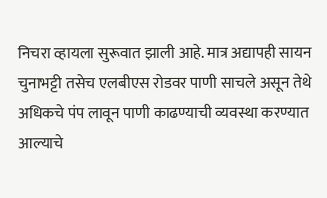निचरा व्हायला सुरूवात झाली आहे. मात्र अद्यापही सायन चुनाभट्टी तसेच एलबीएस रोडवर पाणी साचले असून तेथे अधिकचे पंप लावून पाणी काढण्याची व्यवस्था करण्यात आल्याचे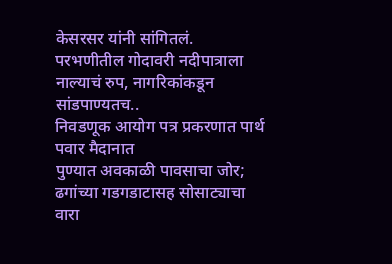केसरसर यांनी सांगितलं.
परभणीतील गोदावरी नदीपात्राला नाल्याचं रुप, नागरिकांकडून सांडपाण्यतच..
निवडणूक आयोग पत्र प्रकरणात पार्थ पवार मैदानात
पुण्यात अवकाळी पावसाचा जोर; ढगांच्या गडगडाटासह सोसाट्याचा वारा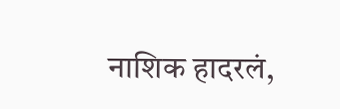नाशिक हादरलं,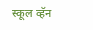स्कूल व्हॅन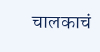चालकाचं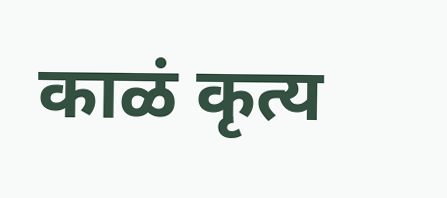काळं कृत्य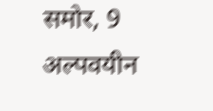समोर, 9 अल्पवयीन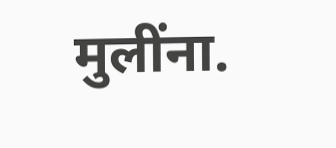मुलींना.